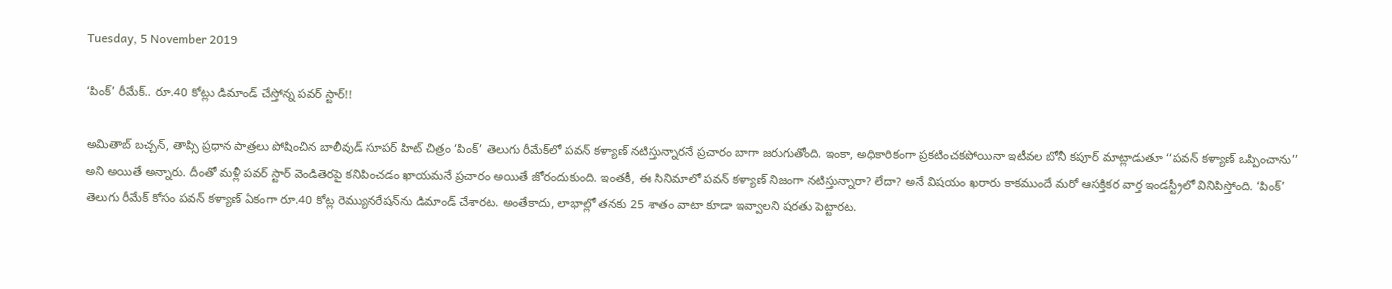Tuesday, 5 November 2019

‘పింక్’ రీమేక్.. రూ.40 కోట్లు డిమాండ్ చేస్తోన్న పవర్ స్టార్!!

అమితాబ్ బచ్చన్, తాప్సి ప్రధాన పాత్రలు పోషించిన బాలీవుడ్ సూపర్ హిట్ చిత్రం ‘పింక్’ తెలుగు రీమేక్‌లో పవన్ కళ్యాణ్ నటిస్తున్నారనే ప్రచారం బాగా జరుగుతోంది. ఇంకా, అధికారికంగా ప్రకటించకపోయినా ఇటీవల బోనీ కపూర్ మాట్లాడుతూ ‘‘పవన్ కళ్యాణ్ ఒప్పించాను’’ అని అయితే అన్నారు. దీంతో మళ్లీ పవర్ స్టార్ వెండితెరపై కనిపించడం ఖాయమనే ప్రచారం అయితే జోరందుకుంది. ఇంతకీ, ఈ సినిమాలో పవన్ కళ్యాణ్ నిజంగా నటిస్తున్నారా? లేదా? అనే విషయం ఖరారు కాకముందే మరో ఆసక్తికర వార్త ఇండస్ట్రీలో వినిపిస్తోంది. ‘పింక్’ తెలుగు రీమేక్ కోసం పవన్ కళ్యాణ్ ఏకంగా రూ.40 కోట్ల రెమ్యునరేషన్‌ను డిమాండ్ చేశారట. అంతేకాదు, లాభాల్లో తనకు 25 శాతం వాటా కూడా ఇవ్వాలని షరతు పెట్టారట.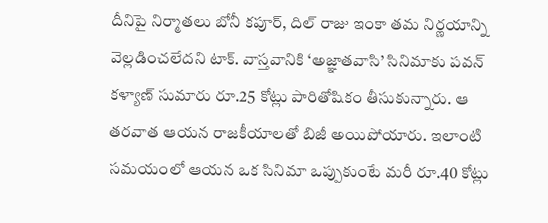దీనిపై నిర్మాతలు బోనీ కపూర్, దిల్ రాజు ఇంకా తమ నిర్ణయాన్ని వెల్లడించలేదని టాక్. వాస్తవానికి ‘అజ్ఞాతవాసి’ సినిమాకు పవన్ కళ్యాణ్ సుమారు రూ.25 కోట్లు పారితోషికం తీసుకున్నారు. ఆ తరవాత ఆయన రాజకీయాలతో బిజీ అయిపోయారు. ఇలాంటి సమయంలో ఆయన ఒక సినిమా ఒప్పుకుంటే మరీ రూ.40 కోట్లు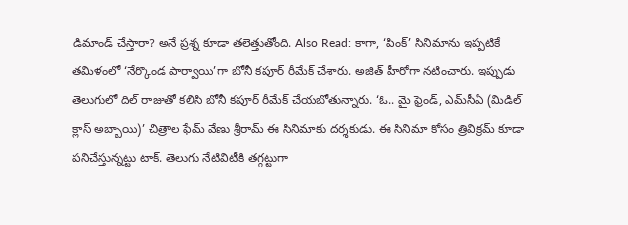డిమాండ్ చేస్తారా? అనే ప్రశ్న కూడా తలెత్తుతోంది. Also Read: కాగా, ‘పింక్’ సినిమాను ఇప్పటికే తమిళంలో ‘నేర్కొండ పార్వాయి’గా బోనీ కపూర్ రీమేక్ చేశారు. అజిత్ హీరోగా నటించారు. ఇప్పుడు తెలుగులో దిల్ రాజుతో కలిసి బోనీ కపూర్ రీమేక్ చేయబోతున్నారు. ‘ఓ.. మై ఫ్రెండ్, ఎమ్‌సీఏ (మిడిల్‌ క్లాస్‌ అబ్బాయి)’ చిత్రాల ఫేమ్‌ వేణు శ్రీరామ్‌ ఈ సినిమాకు దర్శకుడు. ఈ సినిమా కోసం త్రివిక్రమ్ కూడా పనిచేస్తున్నట్టు టాక్. తెలుగు నేటివిటీకి తగ్గట్టుగా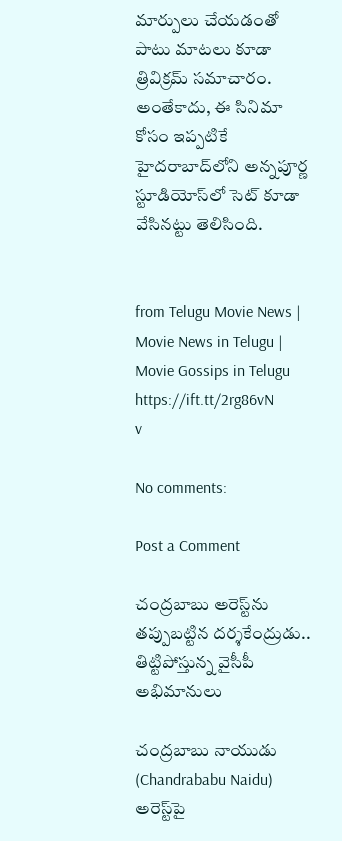మార్పులు చేయడంతో పాటు మాటలు కూడా త్రివిక్రమ్ సమాచారం. అంతేకాదు, ఈ సినిమా కోసం ఇప్పటికే హైదరాబాద్‌లోని అన్నపూర్ణ స్టూడియోస్‌లో సెట్ కూడా వేసినట్టు తెలిసింది.


from Telugu Movie News | Movie News in Telugu | Movie Gossips in Telugu https://ift.tt/2rg86vN
v

No comments:

Post a Comment

చంద్రబాబు అరెస్ట్‌ను తప్పుబట్టిన దర్శకేంద్రుడు.. తిట్టిపోస్తున్న వైసీపీ అభిమానులు

చంద్రబాబు నాయుడు (Chandrababu Naidu) అరెస్ట్‌పై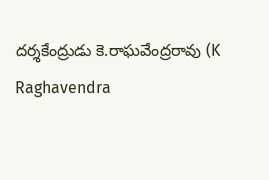దర్శకేంద్రుడు కె.రాఘవేంద్రరావు (K Raghavendra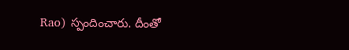Rao) స్పందించారు. దీంతో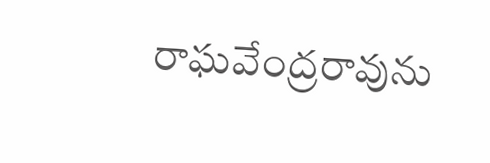రాఘవేంద్రరావును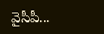వైసీపీ...